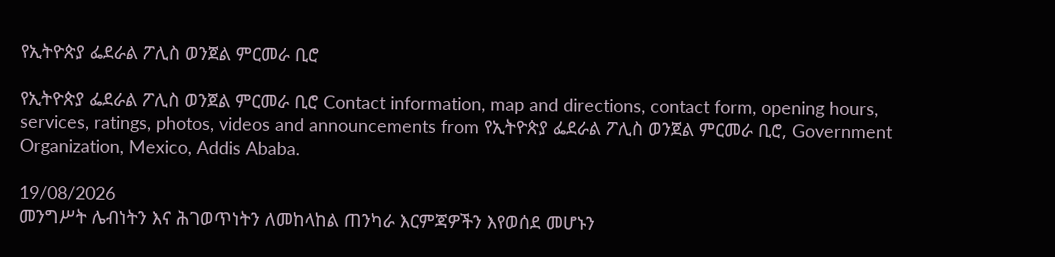የኢትዮጵያ ፌደራል ፖሊስ ወንጀል ምርመራ ቢሮ

የኢትዮጵያ ፌደራል ፖሊስ ወንጀል ምርመራ ቢሮ Contact information, map and directions, contact form, opening hours, services, ratings, photos, videos and announcements from የኢትዮጵያ ፌደራል ፖሊስ ወንጀል ምርመራ ቢሮ, Government Organization, Mexico, Addis Ababa.

19/08/2026
መንግሥት ሌብነትን እና ሕገወጥነትን ለመከላከል ጠንካራ እርምጃዎችን እየወሰደ መሆኑን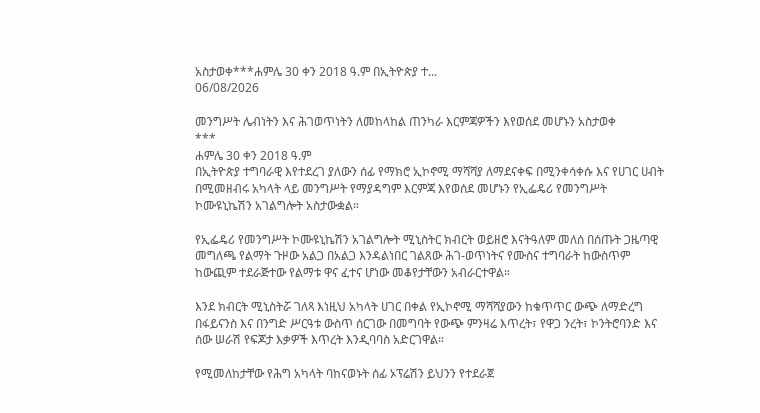አስታወቀ***ሐምሌ 30 ቀን 2018 ዓ.ም በኢትዮጵያ ተ...
06/08/2026

መንግሥት ሌብነትን እና ሕገወጥነትን ለመከላከል ጠንካራ እርምጃዎችን እየወሰደ መሆኑን አስታወቀ
***
ሐምሌ 30 ቀን 2018 ዓ.ም
በኢትዮጵያ ተግባራዊ እየተደረገ ያለውን ሰፊ የማክሮ ኢኮኖሚ ማሻሻያ ለማደናቀፍ በሚንቀሳቀሱ እና የሀገር ሀብት በሚመዘብሩ አካላት ላይ መንግሥት የማያዳግም እርምጃ እየወሰደ መሆኑን የኢፌዴሪ የመንግሥት ኮሙዩኒኬሽን አገልግሎት አስታውቋል።

የኢፌዴሪ የመንግሥት ኮሙዩኒኬሽን አገልግሎት ሚኒስትር ክብርት ወይዘሮ እናትዓለም መለሰ በሰጡት ጋዜጣዊ መግለጫ የልማት ጉዞው አልጋ በአልጋ እንዳልነበር ገልጸው ሕገ-ወጥነትና የሙስና ተግባራት ከውስጥም ከውጪም ተደራጅተው የልማቱ ዋና ፈተና ሆነው መቆየታቸውን አብራርተዋል።

እንደ ክብርት ሚኒስትሯ ገለጻ እነዚህ አካላት ሀገር በቀል የኢኮኖሚ ማሻሻያውን ከቁጥጥር ውጭ ለማድረግ በፋይናንስ እና በንግድ ሥርዓቱ ውስጥ ሰርገው በመግባት የውጭ ምንዛሬ እጥረት፣ የዋጋ ንረት፣ ኮንትሮባንድ እና ሰው ሠራሽ የፍጆታ እቃዎች እጥረት እንዲባባስ አድርገዋል።

የሚመለከታቸው የሕግ አካላት ባከናወኑት ሰፊ ኦፕሬሽን ይህንን የተደራጀ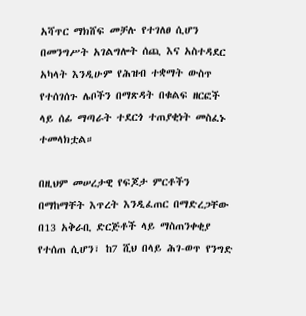አሻጥር ማክሸፍ መቻሉ የተገለፀ ሲሆን በመንግሥት አገልግሎት ሰጪ እና አስተዳደር አካላት እንዲሁም የሕዝብ ተቋማት ውስጥ የተሰገሰጉ ሌቦችን በማጽዳት በቁልፍ ዘርፎች ላይ ሰፊ ማጣራት ተደርጎ ተጠያቂነት መስፈኑ ተመላክቷል።

በዚህም መሠረታዊ የፍጆታ ምርቶችን በማከማቸት እጥረት እንዲፈጠር በማድረጋቸው በ13 አቅራቢ ድርጅቶች ላይ ማስጠንቀቂያ የተሰጠ ሲሆን፣ ከ7 ሺህ በላይ ሕገ-ወጥ የንግድ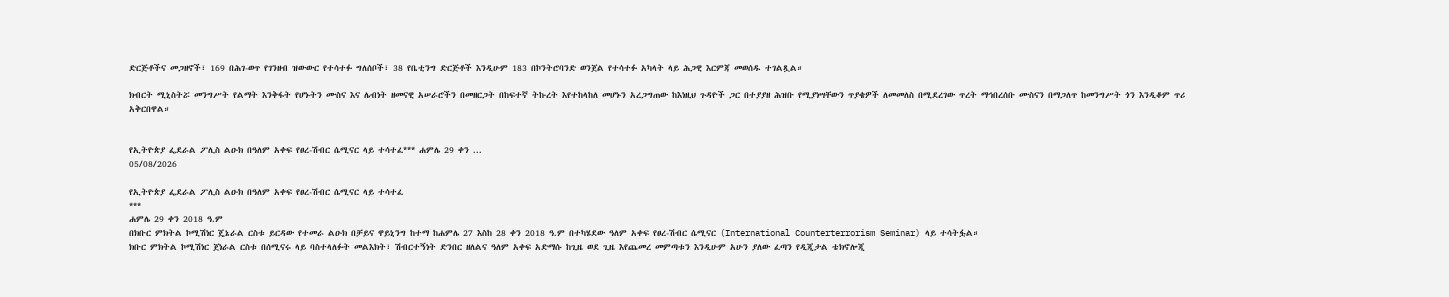ድርጅቶችና መጋዘኖች፣ 169 በሕገ-ወጥ የገንዘብ ዝውውር የተሳተፉ ግለሰቦች፣ 38 የቤቲንግ ድርጅቶች እንዲሁም 183 በኮንትሮባንድ ወንጀል የተሳተፉ አካላት ላይ ሕጋዊ እርምጃ መወሰዱ ተገልጿል።

ክብርት ሚኒስትሯ መንግሥት የልማት እንቅፋት የሆኑትን ሙስና እና ሌብነት ዘመናዊ አሠራሮችን በመዘርጋት በከፍተኛ ትኩረት እየተከላከለ መሆኑን አረጋግጠው ከእነዚህ ጉዳዮች ጋር በተያያዘ ሕዝቡ የሚያነሣቸውን ጥያቄዎች ለመመለስ በሚደረገው ጥረት ማኅበረሰቡ ሙስናን በማጋለጥ ከመንግሥት ጎን እንዲቆም ጥሪ አቅርበዋል።


የኢትዮጵያ ፌደራል ፖሊስ ልዑክ በዓለም አቀፍ የፀረ-ሽብር ሴሚናር ላይ ተሳተፈ*** ሐምሌ 29 ቀን ...
05/08/2026

የኢትዮጵያ ፌደራል ፖሊስ ልዑክ በዓለም አቀፍ የፀረ-ሽብር ሴሚናር ላይ ተሳተፈ
***
ሐምሌ 29 ቀን 2018 ዓ.ም
በክቡር ምክትል ኮሚሽነር ጄኔራል ርስቱ ይርዳው የተመራ ልዑክ በቻይና ዋይኒንግ ከተማ ከሐምሌ 27 እስከ 28 ቀን 2018 ዓ.ም በተካሄደው ዓለም አቀፍ የፀረ-ሽብር ሴሚናር (International Counterterrorism Seminar) ላይ ተሳትፏል።
ክቡር ምክትል ኮሚሽነር ጀነራል ርስቱ በሰሚናሩ ላይ ባስተላለፉት መልእክት፣ ሽብርተኝነት ድንበር ዘለልና ዓለም አቀፍ አድማሱ ከጊዜ ወደ ጊዜ እየጨመረ መምጣቱን እንዲሁም አሁን ያለው ፈጣን የዲጂታል ቴክኖሎጂ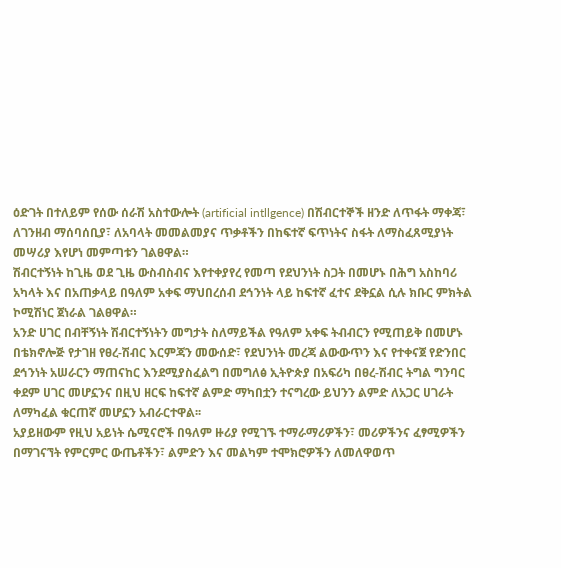ዕድገት በተለይም የሰው ሰራሽ አስተውሎት (artificial intllgence) በሽብርተኞች ዘንድ ለጥፋት ማቀጃ፣ ለገንዘብ ማሰባሰቢያ፣ ለአባላት መመልመያና ጥቃቶችን በከፍተኛ ፍጥነትና ስፋት ለማስፈጸሚያነት መሣሪያ እየሆነ መምጣቱን ገልፀዋል።
ሽብርተኝነት ከጊዜ ወደ ጊዜ ውስብስብና እየተቀያየረ የመጣ የደህንነት ስጋት በመሆኑ በሕግ አስከባሪ አካላት እና በአጠቃላይ በዓለም አቀፍ ማህበረሰብ ደኅንነት ላይ ከፍተኛ ፈተና ደቅኗል ሲሉ ክቡር ምክትል ኮሚሽነር ጀነራል ገልፀዋል።
አንድ ሀገር በብቸኝነት ሽብርተኝነትን መግታት ስለማይችል የዓለም አቀፍ ትብብርን የሚጠይቅ በመሆኑ በቴክኖሎጅ የታገዘ የፀረ-ሽብር እርምጃን መውሰድ፣ የደህንነት መረጃ ልውውጥን እና የተቀናጀ የድንበር ደኅንነት አሠራርን ማጠናከር እንደሚያስፈልግ በመግለፅ ኢትዮጵያ በአፍሪካ በፀረ-ሽብር ትግል ግንባር ቀደም ሀገር መሆኗንና በዚህ ዘርፍ ከፍተኛ ልምድ ማካበቷን ተናግረው ይህንን ልምድ ለአጋር ሀገራት ለማካፈል ቁርጠኛ መሆኗን አብራርተዋል፡፡
አያይዘውም የዚህ አይነት ሴሚናሮች በዓለም ዙሪያ የሚገኙ ተማራማሪዎችን፣ መሪዎችንና ፈፃሚዎችን በማገናኘት የምርምር ውጤቶችን፣ ልምድን እና መልካም ተሞክሮዎችን ለመለዋወጥ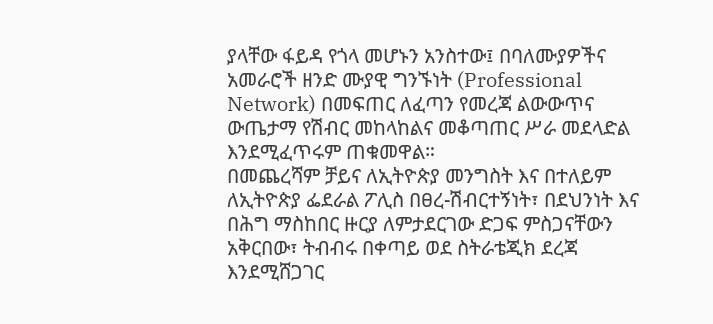ያላቸው ፋይዳ የጎላ መሆኑን አንስተው፤ በባለሙያዎችና አመራሮች ዘንድ ሙያዊ ግንኙነት (Professional Network) በመፍጠር ለፈጣን የመረጃ ልውውጥና ውጤታማ የሽብር መከላከልና መቆጣጠር ሥራ መደላድል እንደሚፈጥሩም ጠቁመዋል።
በመጨረሻም ቻይና ለኢትዮጵያ መንግስት እና በተለይም ለኢትዮጵያ ፌደራል ፖሊስ በፀረ-ሽብርተኝነት፣ በደህንነት እና በሕግ ማስከበር ዙርያ ለምታደርገው ድጋፍ ምስጋናቸውን አቅርበው፣ ትብብሩ በቀጣይ ወደ ስትራቴጂክ ደረጃ እንደሚሸጋገር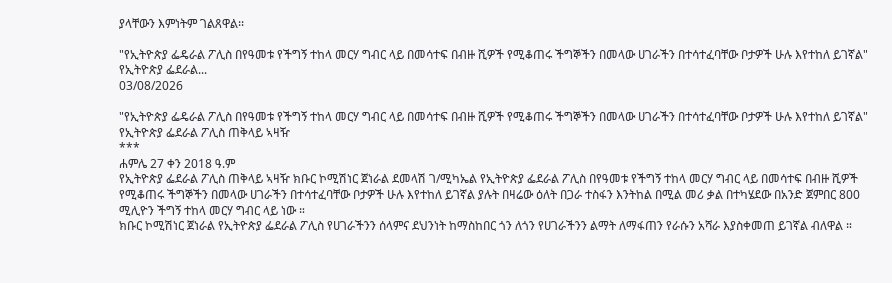ያላቸውን እምነትም ገልጸዋል፡፡

"የኢትዮጵያ ፌዴራል ፖሊስ በየዓመቱ የችግኝ ተከላ መርሃ ግብር ላይ በመሳተፍ በብዙ ሺዎች የሚቆጠሩ ችግኞችን በመላው ሀገራችን በተሳተፈባቸው ቦታዎች ሁሉ እየተከለ ይገኛል" የኢትዮጵያ ፌደራል...
03/08/2026

"የኢትዮጵያ ፌዴራል ፖሊስ በየዓመቱ የችግኝ ተከላ መርሃ ግብር ላይ በመሳተፍ በብዙ ሺዎች የሚቆጠሩ ችግኞችን በመላው ሀገራችን በተሳተፈባቸው ቦታዎች ሁሉ እየተከለ ይገኛል" የኢትዮጵያ ፌደራል ፖሊስ ጠቅላይ ኣዛዥ
***
ሐምሌ 27 ቀን 2018 ዓ.ም
የኢትዮጵያ ፌደራል ፖሊስ ጠቅላይ ኣዛዥ ክቡር ኮሚሽነር ጀነራል ደመላሽ ገ/ሚካኤል የኢትዮጵያ ፌደራል ፖሊስ በየዓመቱ የችግኝ ተከላ መርሃ ግብር ላይ በመሳተፍ በብዙ ሺዎች የሚቆጠሩ ችግኞችን በመላው ሀገራችን በተሳተፈባቸው ቦታዎች ሁሉ እየተከለ ይገኛል ያሉት በዛሬው ዕለት በጋራ ተስፋን እንትከል በሚል መሪ ቃል በተካሄደው በአንድ ጀምበር 800 ሚሊዮን ችግኝ ተከላ መርሃ ግብር ላይ ነው ።
ክቡር ኮሚሽነር ጀነራል የኢትዮጵያ ፌደራል ፖሊስ የሀገራችንን ሰላምና ደህንነት ከማስከበር ጎን ለጎን የሀገራችንን ልማት ለማፋጠን የራሱን አሻራ እያስቀመጠ ይገኛል ብለዋል ።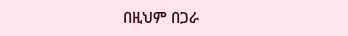በዚህም በጋራ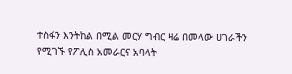ተስፋን እንትከል በሚል መርሃ ግብር ዛሬ በመላው ሀገራችን የሚገኙ የፖሊስ አመራርና አባላት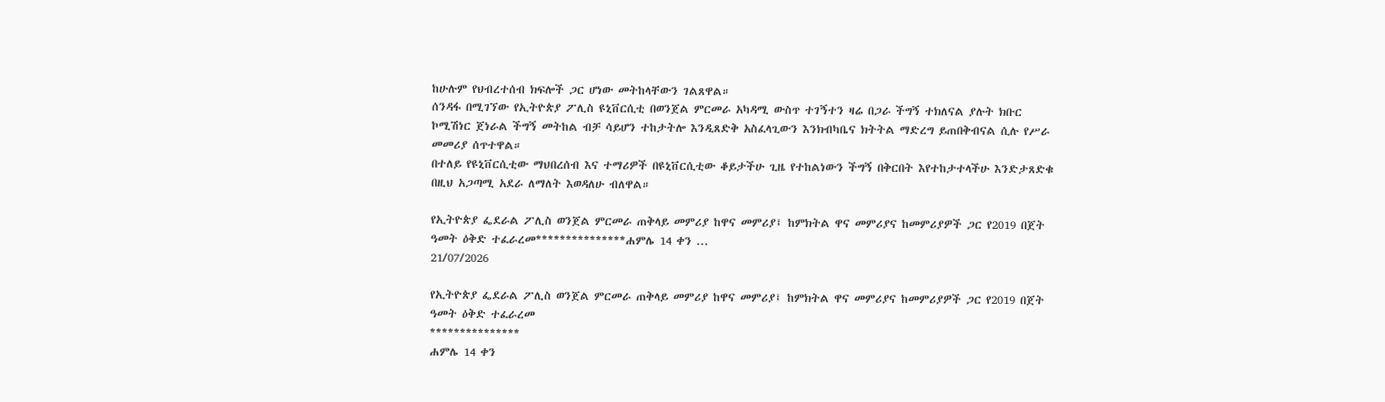ከሁሉም የህብረተሰብ ክፍሎች ጋር ሆነው መትከላቸውን ገልጸዋል።
ሰንዳፋ በሚገኘው የኢትዮጵያ ፖሊስ ዩኒቨርሲቲ በወንጀል ምርመራ አካዳሚ ውስጥ ተገኝተን ዛሬ በጋራ ችግኝ ተክለናል ያሉት ክቡር ኮሚሽነር ጀነራል ችግኝ መትከል ብቻ ሳይሆን ተከታትሎ እንዲጸድቅ አስፈላጊውን እንክብካቤና ክትትል ማድረግ ይጠበቅብናል ሲሉ የሥራ መመሪያ ሰጥተዋል።
በተለይ የዩኒቨርሲቲው ማህበረሰብ እና ተማሪዎች በዩኒቨርሲቲው ቆይታችሁ ጊዜ የተከልነውን ችግኝ በቅርበት እየተከታተላችሁ እንድታጸድቁ በዚህ አጋጣሚ አደራ ለማለት እወዳለሁ ብለዋል።

የኢትዮጵያ ፌደራል ፖሊስ ወንጀል ምርመራ ጠቅላይ መምሪያ ከዋና መምሪያ፤ ከምክትል ዋና መምሪያና ከመምሪያዎች ጋር የ2019 በጀት ዓመት ዕቅድ ተፈራረመ***************ሐምሌ 14 ቀን ...
21/07/2026

የኢትዮጵያ ፌደራል ፖሊስ ወንጀል ምርመራ ጠቅላይ መምሪያ ከዋና መምሪያ፤ ከምክትል ዋና መምሪያና ከመምሪያዎች ጋር የ2019 በጀት ዓመት ዕቅድ ተፈራረመ
***************
ሐምሌ 14 ቀን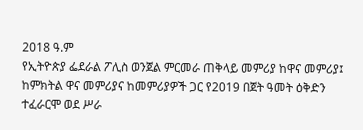2018 ዓ.ም
የኢትዮጵያ ፌደራል ፖሊስ ወንጀል ምርመራ ጠቅላይ መምሪያ ከዋና መምሪያ፤ ከምክትል ዋና መምሪያና ከመምሪያዎች ጋር የ2019 በጀት ዓመት ዕቅድን ተፈራርሞ ወደ ሥራ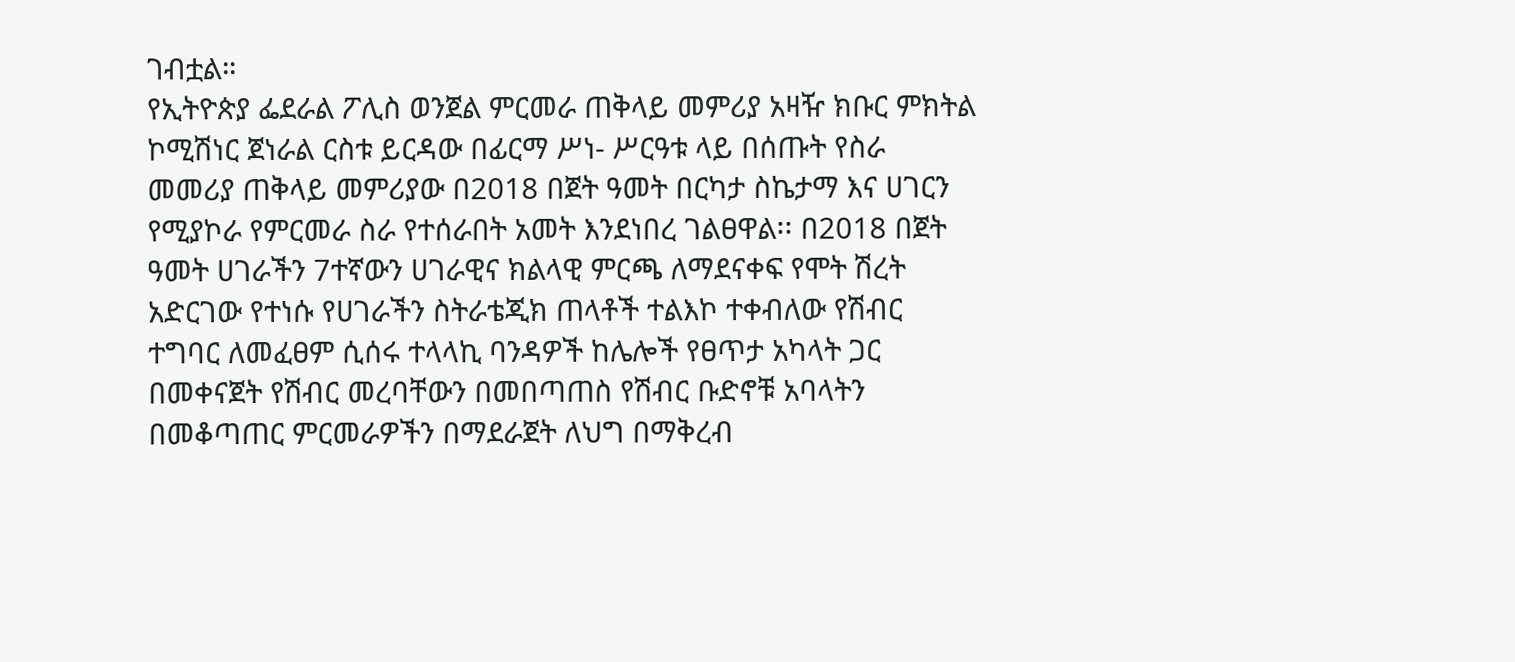ገብቷል።
የኢትዮጵያ ፌደራል ፖሊስ ወንጀል ምርመራ ጠቅላይ መምሪያ አዛዥ ክቡር ምክትል ኮሚሽነር ጀነራል ርስቱ ይርዳው በፊርማ ሥነ- ሥርዓቱ ላይ በሰጡት የስራ መመሪያ ጠቅላይ መምሪያው በ2018 በጀት ዓመት በርካታ ስኬታማ እና ሀገርን የሚያኮራ የምርመራ ስራ የተሰራበት አመት እንደነበረ ገልፀዋል፡፡ በ2018 በጀት ዓመት ሀገራችን 7ተኛውን ሀገራዊና ክልላዊ ምርጫ ለማደናቀፍ የሞት ሽረት አድርገው የተነሱ የሀገራችን ስትራቴጂክ ጠላቶች ተልእኮ ተቀብለው የሽብር ተግባር ለመፈፀም ሲሰሩ ተላላኪ ባንዳዎች ከሌሎች የፀጥታ አካላት ጋር በመቀናጀት የሽብር መረባቸውን በመበጣጠስ የሽብር ቡድኖቹ አባላትን በመቆጣጠር ምርመራዎችን በማደራጀት ለህግ በማቅረብ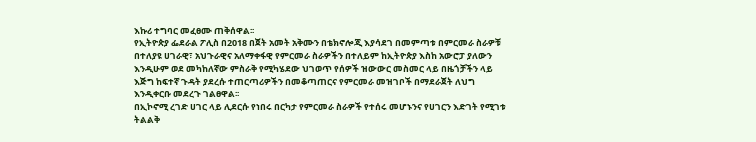እኩሪ ተግባር መፈፀሙ ጠቅሰዋል፡፡
የኢትዮጵያ ፌደራል ፖሊስ በ2018 በጀት አመት አቅሙን በቴክኖሎጂ እያሳደገ በመምጣቱ በምርመራ ስራዎቹ በተለያዩ ሀገራዊ፣ አህጉራዊና አለማቀፋዊ የምርመራ ስራዎችን በተለይም ከኢትዮጵያ እስከ አውሮፓ ያለውን እንዲሁም ወደ መካከለኛው ምስራቅ የሚካሄደው ህገወጥ የሰዎች ዝውውር መስመር ላይ በዜጎቻችን ላይ እጅግ ከፍተኛ ጉዳት ያደረሱ ተጠርጣሪዎችን በመቆጣጠርና የምርመራ መዝገቦች በማደራጀት ለህግ እንዲቀርቡ መደረጉ ገልፀዋል፡፡
በኢኮኖሚ ረገድ ሀገር ላይ ሊደርሱ የነበሩ በርካታ የምርመራ ስራዎች የተሰሩ መሆኑንና የሀገርን እድገት የሚገቱ ትልልቅ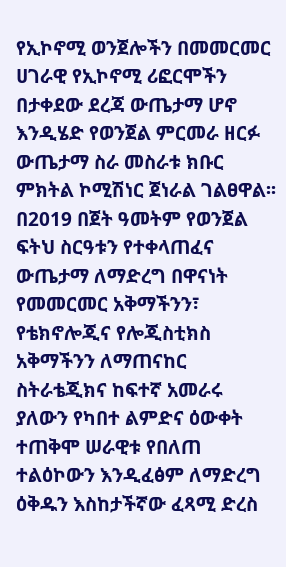የኢኮኖሚ ወንጀሎችን በመመርመር ሀገራዊ የኢኮኖሚ ሪፎርሞችን በታቀደው ደረጃ ውጤታማ ሆኖ እንዲሄድ የወንጀል ምርመራ ዘርፉ ውጤታማ ስራ መስራቱ ክቡር ምክትል ኮሚሽነር ጀነራል ገልፀዋል፡፡
በ2019 በጀት ዓመትም የወንጀል ፍትህ ስርዓቱን የተቀላጠፈና ውጤታማ ለማድረግ በዋናነት የመመርመር አቅማችንን፣ የቴክኖሎጂና የሎጂስቲክስ አቅማችንን ለማጠናከር ስትራቴጂክና ከፍተኛ አመራሩ ያለውን የካበተ ልምድና ዕውቀት ተጠቅሞ ሠራዊቱ የበለጠ ተልዕኮውን እንዲፈፅም ለማድረግ ዕቅዱን እስከታችኛው ፈጻሚ ድረስ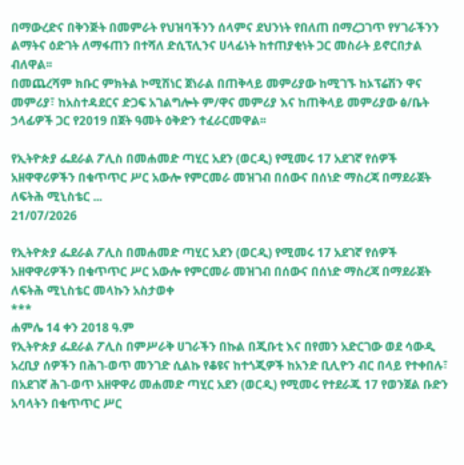በማውረድና በቅንጅት በመምራት የህዝባችንን ሰላምና ደህንነት የበለጠ በማረጋገጥ የሃገራችንን ልማትና ዕድገት ለማፋጠን በተሻለ ድሲፕሊንና ሀላፊነት ከተጠያቂነት ጋር መስራት ይኖርበታል ብለዋል፡፡
በመጨረሻም ክቡር ምክትል ኮሚሽነር ጀነራል በጠቅላይ መምሪያው ከሚገኙ ከኦፕሬሽን ዋና መምሪያ፣ ከአስተዳደርና ድጋፍ አገልግሎት ም/ዋና መምሪያ እና ከጠቅላይ መምሪያው ፅ/ቤት ኃላፊዎች ጋር የ2019 በጀት ዓመት ዕቅድን ተፈራርመዋል፡፡

የኢትዮጵያ ፌደራል ፖሊስ በመሐመድ ጣሂር አደን (ወርዲ) የሚመሩ 17 አደገኛ የሰዎች አዘዋዋሪዎችን በቁጥጥር ሥር አውሎ የምርመራ መዝገብ በሰውና በሰነድ ማስረጃ በማደራጀት ለፍትሕ ሚኒስቴር ...
21/07/2026

የኢትዮጵያ ፌደራል ፖሊስ በመሐመድ ጣሂር አደን (ወርዲ) የሚመሩ 17 አደገኛ የሰዎች አዘዋዋሪዎችን በቁጥጥር ሥር አውሎ የምርመራ መዝገብ በሰውና በሰነድ ማስረጃ በማደራጀት ለፍትሕ ሚኒስቴር መላኩን አስታወቀ
***
ሐምሌ 14 ቀን 2018 ዓ.ም
የኢትዮጵያ ፌደራል ፖሊስ በምሥራቅ ሀገራችን በኩል በጂቡቲ እና በየመን አድርገው ወደ ሳውዲ አረቢያ ሰዎችን በሕገ-ወጥ መንገድ ሲልኩ የቆዩና ከተጎጂዎች ከአንድ ቢሊዮን ብር በላይ የተቀበሉ፣ በአደገኛ ሕገ-ወጥ አዘዋዋሪ መሐመድ ጣሂር አደን (ወርዲ) የሚመሩ የተደራጁ 17 የወንጀል ቡድን አባላትን በቁጥጥር ሥር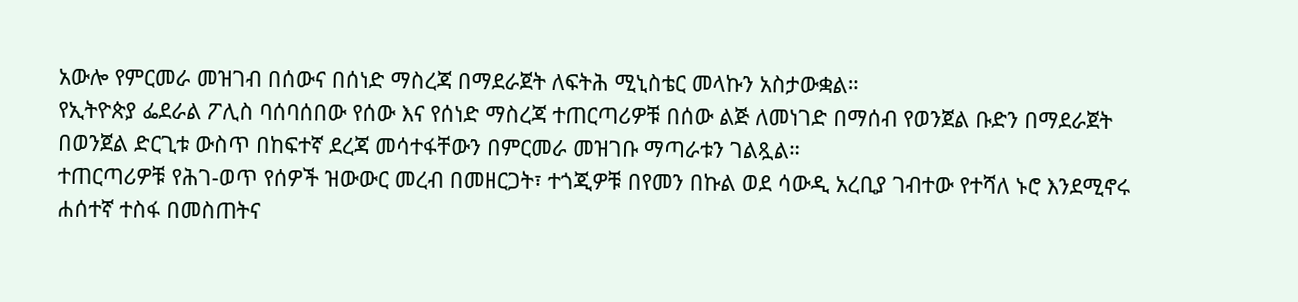አውሎ የምርመራ መዝገብ በሰውና በሰነድ ማስረጃ በማደራጀት ለፍትሕ ሚኒስቴር መላኩን አስታውቋል።
የኢትዮጵያ ፌደራል ፖሊስ ባሰባሰበው የሰው እና የሰነድ ማስረጃ ተጠርጣሪዎቹ በሰው ልጅ ለመነገድ በማሰብ የወንጀል ቡድን በማደራጀት በወንጀል ድርጊቱ ውስጥ በከፍተኛ ደረጃ መሳተፋቸውን በምርመራ መዝገቡ ማጣራቱን ገልጿል።
ተጠርጣሪዎቹ የሕገ-ወጥ የሰዎች ዝውውር መረብ በመዘርጋት፣ ተጎጂዎቹ በየመን በኩል ወደ ሳውዲ አረቢያ ገብተው የተሻለ ኑሮ እንደሚኖሩ ሐሰተኛ ተስፋ በመስጠትና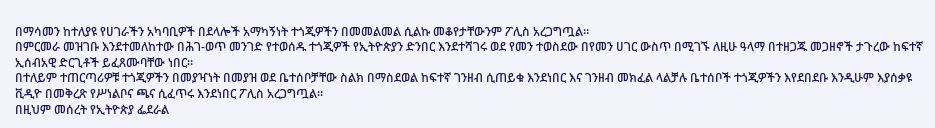በማሳመን ከተለያዩ የሀገራችን አካባቢዎች በደላሎች አማካኝነት ተጎጂዎችን በመመልመል ሲልኩ መቆየታቸውንም ፖሊስ አረጋግጧል።
በምርመራ መዝገቡ እንደተመለከተው በሕገ-ወጥ መንገድ የተወሰዱ ተጎጂዎች የኢትዮጵያን ድንበር እንደተሻገሩ ወደ የመን ተወስደው በየመን ሀገር ውስጥ በሚገኙ ለዚሁ ዓላማ በተዘጋጁ መጋዘኖች ታጉረው ከፍተኛ ኢሰብአዊ ድርጊቶች ይፈጸሙባቸው ነበር።
በተለይም ተጠርጣሪዎቹ ተጎጂዎችን በመያዣነት በመያዝ ወደ ቤተሰቦቻቸው ስልክ በማስደወል ከፍተኛ ገንዘብ ሲጠይቁ እንደነበር እና ገንዘብ መክፈል ላልቻሉ ቤተሰቦች ተጎጂዎችን እየደበደቡ እንዲሁም እያሰቃዩ ቪዲዮ በመቅረጽ የሥነልቦና ጫና ሲፈጥሩ እንደነበር ፖሊስ አረጋግጧል።
በዚህም መሰረት የኢትዮጵያ ፌደራል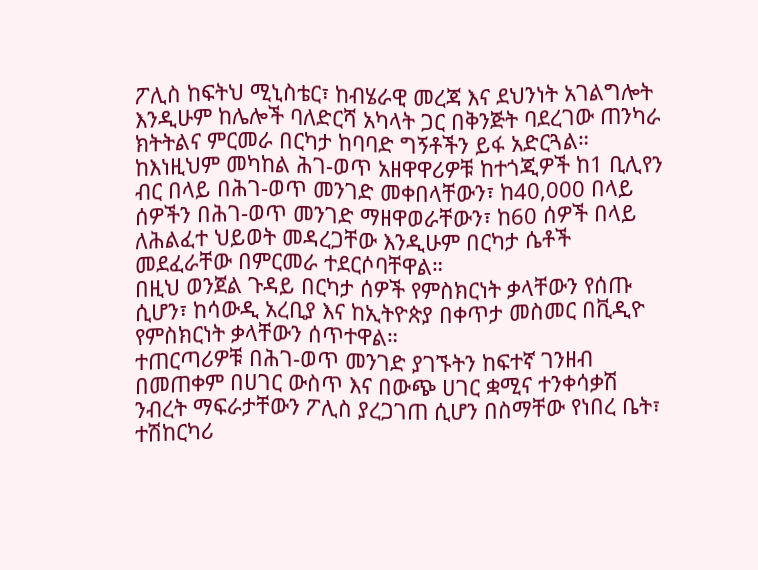ፖሊስ ከፍትህ ሚኒስቴር፣ ከብሄራዊ መረጃ እና ደህንነት አገልግሎት እንዲሁም ከሌሎች ባለድርሻ አካላት ጋር በቅንጅት ባደረገው ጠንካራ ክትትልና ምርመራ በርካታ ከባባድ ግኝቶችን ይፋ አድርጓል።
ከእነዚህም መካከል ሕገ-ወጥ አዘዋዋሪዎቹ ከተጎጂዎች ከ1 ቢሊየን ብር በላይ በሕገ-ወጥ መንገድ መቀበላቸውን፣ ከ40,000 በላይ ሰዎችን በሕገ-ወጥ መንገድ ማዘዋወራቸውን፣ ከ60 ሰዎች በላይ ለሕልፈተ ህይወት መዳረጋቸው እንዲሁም በርካታ ሴቶች መደፈራቸው በምርመራ ተደርሶባቸዋል።
በዚህ ወንጀል ጉዳይ በርካታ ሰዎች የምስክርነት ቃላቸውን የሰጡ ሲሆን፣ ከሳውዲ አረቢያ እና ከኢትዮጵያ በቀጥታ መስመር በቪዲዮ የምስክርነት ቃላቸውን ሰጥተዋል።
ተጠርጣሪዎቹ በሕገ-ወጥ መንገድ ያገኙትን ከፍተኛ ገንዘብ በመጠቀም በሀገር ውስጥ እና በውጭ ሀገር ቋሚና ተንቀሳቃሽ ንብረት ማፍራታቸውን ፖሊስ ያረጋገጠ ሲሆን በስማቸው የነበረ ቤት፣ ተሽከርካሪ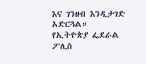እና ገንዘብ እንዲታገድ አድርጓል።
የኢትዮጵያ ፌደራል ፖሊስ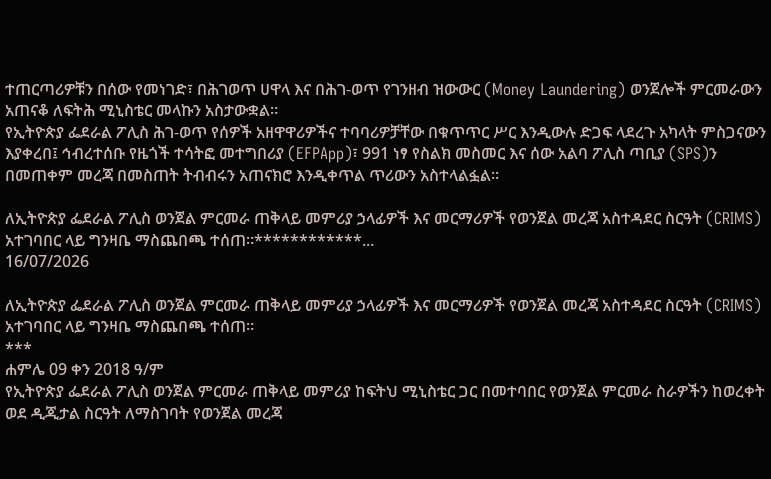ተጠርጣሪዎቹን በሰው የመነገድ፣ በሕገወጥ ሀዋላ እና በሕገ-ወጥ የገንዘብ ዝውውር (Money Laundering) ወንጀሎች ምርመራውን አጠናቆ ለፍትሕ ሚኒስቴር መላኩን አስታውቋል።
የኢትዮጵያ ፌደራል ፖሊስ ሕገ-ወጥ የሰዎች አዘዋዋሪዎችና ተባባሪዎቻቸው በቁጥጥር ሥር እንዲውሉ ድጋፍ ላደረጉ አካላት ምስጋናውን እያቀረበ፤ ኅብረተሰቡ የዜጎች ተሳትፎ መተግበሪያ (EFPApp)፣ 991 ነፃ የስልክ መስመር እና ሰው አልባ ፖሊስ ጣቢያ (SPS)ን በመጠቀም መረጃ በመስጠት ትብብሩን አጠናክሮ እንዲቀጥል ጥሪውን አስተላልፏል።

ለኢትዮጵያ ፌደራል ፖሊስ ወንጀል ምርመራ ጠቅላይ መምሪያ ኃላፊዎች እና መርማሪዎች የወንጀል መረጃ አስተዳደር ስርዓት (CRIMS) አተገባበር ላይ ግንዛቤ ማስጨበጫ ተሰጠ፡፡************...
16/07/2026

ለኢትዮጵያ ፌደራል ፖሊስ ወንጀል ምርመራ ጠቅላይ መምሪያ ኃላፊዎች እና መርማሪዎች የወንጀል መረጃ አስተዳደር ስርዓት (CRIMS) አተገባበር ላይ ግንዛቤ ማስጨበጫ ተሰጠ፡፡
***
ሐምሌ 09 ቀን 2018 ዓ/ም
የኢትዮጵያ ፌደራል ፖሊስ ወንጀል ምርመራ ጠቅላይ መምሪያ ከፍትህ ሚኒስቴር ጋር በመተባበር የወንጀል ምርመራ ስራዎችን ከወረቀት ወደ ዲጂታል ስርዓት ለማስገባት የወንጀል መረጃ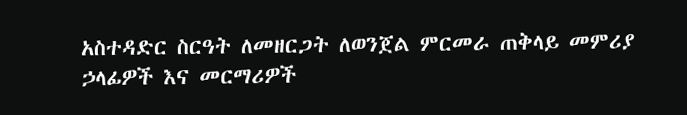አስተዳድር ስርዓት ለመዘርጋት ለወንጀል ምርመራ ጠቅላይ መምሪያ ኃላፊዎች እና መርማሪዎች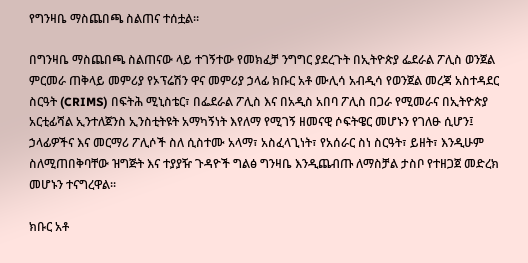የግንዛቤ ማስጨበጫ ስልጠና ተሰቷል።

በግንዛቤ ማስጨበጫ ስልጠናው ላይ ተገኝተው የመክፈቻ ንግግር ያደረጉት በኢትዮጵያ ፌደራል ፖሊስ ወንጀል ምርመራ ጠቅላይ መምሪያ የኦፕሬሽን ዋና መምሪያ ኃላፊ ክቡር አቶ ሙሊሳ አብዲሳ የወንጀል መረጃ አስተዳደር ስርዓት (CRIMS) በፍትሕ ሚኒስቴር፣ በፌደራል ፖሊስ እና በአዲስ አበባ ፖሊስ በጋራ የሚመራና በኢትዮጵያ አርቲፊሻል ኢንተለጀንስ ኢንስቲትዩት አማካኝነት እየለማ የሚገኝ ዘመናዊ ሶፍትዌር መሆኑን የገለፁ ሲሆን፤ ኃላፊዎችና እና መርማሪ ፖሊሶች ስለ ሲስተሙ አላማ፣ አስፈላጊነት፣ የአሰራር ስነ ስርዓት፣ ይዘት፣ እንዲሁም ስለሚጠበቅባቸው ዝግጅት እና ተያያዥ ጉዳዮች ግልፅ ግንዛቤ እንዲጨብጡ ለማስቻል ታስቦ የተዘጋጀ መድረክ መሆኑን ተናግረዋል፡፡

ክቡር አቶ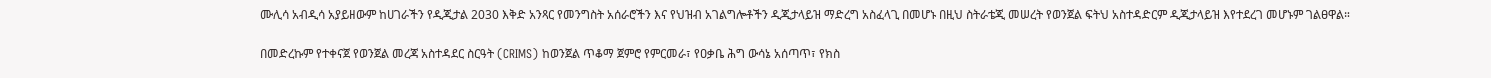ሙሊሳ አብዲሳ አያይዘውም ከሀገራችን የዲጂታል 2030 እቅድ አንጻር የመንግስት አሰራሮችን እና የህዝብ አገልግሎቶችን ዲጂታላይዝ ማድረግ አስፈላጊ በመሆኑ በዚህ ስትራቴጂ መሠረት የወንጀል ፍትህ አስተዳድርም ዲጂታላይዝ እየተደረገ መሆኑም ገልፀዋል።

በመድረኩም የተቀናጀ የወንጀል መረጃ አስተዳደር ስርዓት (CRIMS) ከወንጀል ጥቆማ ጀምሮ የምርመራ፣ የዐቃቤ ሕግ ውሳኔ አሰጣጥ፣ የክስ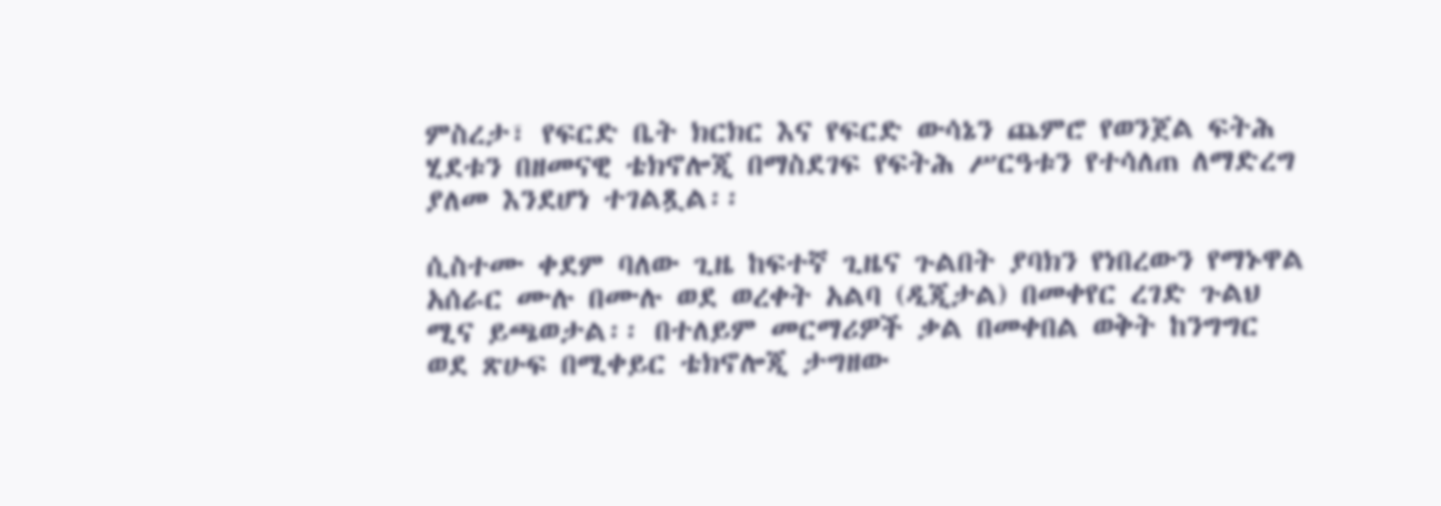ምስረታ፣ የፍርድ ቤት ክርክር እና የፍርድ ውሳኔን ጨምሮ የወንጀል ፍትሕ ሂደቱን በዘመናዊ ቴክኖሎጂ በማስደገፍ የፍትሕ ሥርዓቱን የተሳለጠ ለማድረግ ያለመ እንደሆነ ተገልጿል፡፡

ሲስተሙ ቀደም ባለው ጊዜ ከፍተኛ ጊዜና ጉልበት ያባክን የነበረውን የማኑዋል አሰራር ሙሉ በሙሉ ወደ ወረቀት አልባ (ዲጂታል) በመቀየር ረገድ ጉልህ ሚና ይጫወታል፡፡ በተለይም መርማሪዎች ቃል በመቀበል ወቅት ከንግግር ወደ ጽሁፍ በሚቀይር ቴክኖሎጂ ታግዘው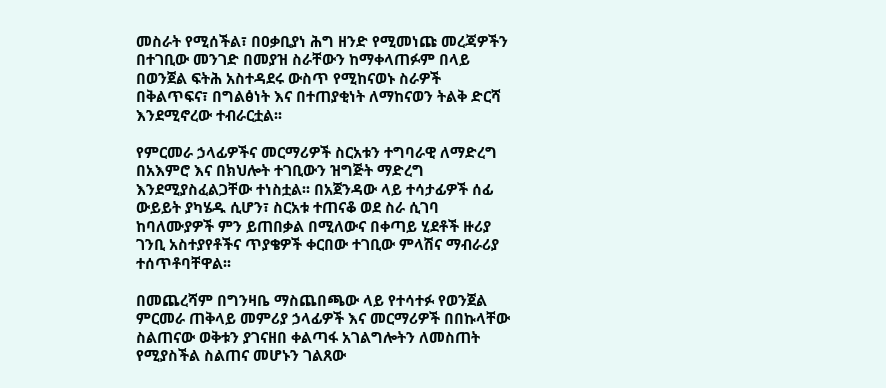መስራት የሚሰችል፣ በዐቃቢያነ ሕግ ዘንድ የሚመነጩ መረጃዎችን በተገቢው መንገድ በመያዝ ስራቸውን ከማቀላጠፉም በላይ በወንጀል ፍትሕ አስተዳደሩ ውስጥ የሚከናወኑ ስራዎች በቅልጥፍና፣ በግልፅነት እና በተጠያቂነት ለማከናወን ትልቅ ድርሻ እንደሚኖረው ተብራርቷል፡፡

የምርመራ ኃላፊዎችና መርማሪዎች ስርአቱን ተግባራዊ ለማድረግ በአእምሮ እና በክህሎት ተገቢውን ዝግጅት ማድረግ እንደሚያስፈልጋቸው ተነስቷል፡፡ በአጀንዳው ላይ ተሳታፊዎች ሰፊ ውይይት ያካሄዱ ሲሆን፣ ስርአቱ ተጠናቆ ወደ ስራ ሲገባ ከባለሙያዎች ምን ይጠበቃል በሚለውና በቀጣይ ሂደቶች ዙሪያ ገንቢ አስተያየቶችና ጥያቄዎች ቀርበው ተገቢው ምላሽና ማብራሪያ ተሰጥቶባቸዋል፡፡

በመጨረሻም በግንዛቤ ማስጨበጫው ላይ የተሳተፉ የወንጀል ምርመራ ጠቅላይ መምሪያ ኃላፊዎች እና መርማሪዎች በበኩላቸው ስልጠናው ወቅቱን ያገናዘበ ቀልጣፋ አገልግሎትን ለመስጠት የሚያስችል ስልጠና መሆኑን ገልጸው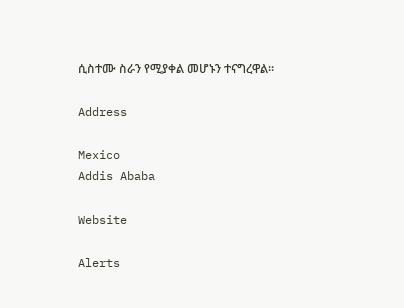ሲስተሙ ስራን የሚያቀል መሆኑን ተናግረዋል።

Address

Mexico
Addis Ababa

Website

Alerts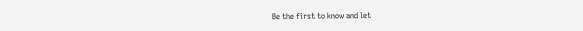Be the first to know and let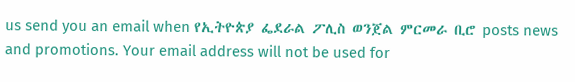us send you an email when የኢትዮጵያ ፌደራል ፖሊስ ወንጀል ምርመራ ቢሮ posts news and promotions. Your email address will not be used for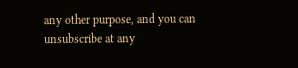any other purpose, and you can unsubscribe at any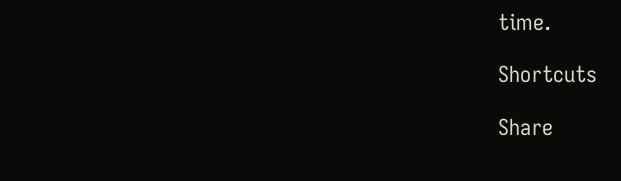time.

Shortcuts

Share